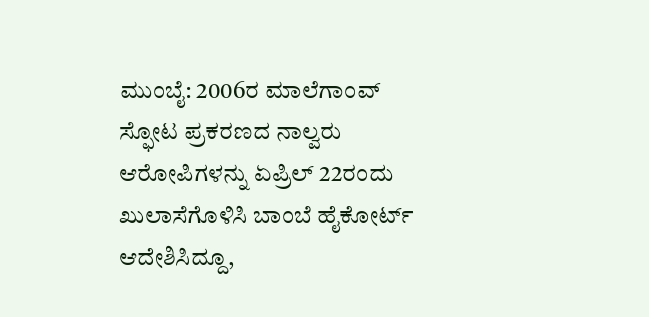ಮುಂಬೈ: 2006ರ ಮಾಲೆಗಾಂವ್ ಸ್ಫೋಟ ಪ್ರಕರಣದ ನಾಲ್ವರು ಆರೋಪಿಗಳನ್ನು ಏಪ್ರಿಲ್ 22ರಂದು ಖುಲಾಸೆಗೊಳಿಸಿ ಬಾಂಬೆ ಹೈಕೋರ್ಟ್ ಆದೇಶಿಸಿದ್ದೂ,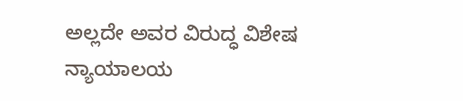ಅಲ್ಲದೇ ಅವರ ವಿರುದ್ಧ ವಿಶೇಷ ನ್ಯಾಯಾಲಯ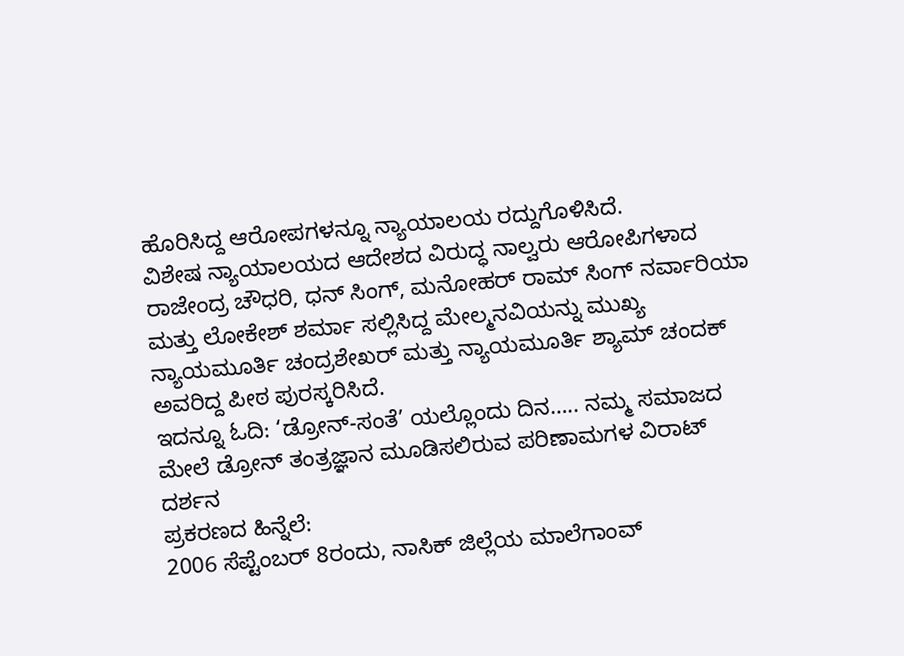ಹೊರಿಸಿದ್ದ ಆರೋಪಗಳನ್ನೂ ನ್ಯಾಯಾಲಯ ರದ್ದುಗೊಳಿಸಿದೆ.
ವಿಶೇಷ ನ್ಯಾಯಾಲಯದ ಆದೇಶದ ವಿರುದ್ಧ ನಾಲ್ವರು ಆರೋಪಿಗಳಾದ ರಾಜೇಂದ್ರ ಚೌಧರಿ, ಧನ್ ಸಿಂಗ್, ಮನೋಹರ್ ರಾಮ್ ಸಿಂಗ್ ನರ್ವಾರಿಯಾ ಮತ್ತು ಲೋಕೇಶ್ ಶರ್ಮಾ ಸಲ್ಲಿಸಿದ್ದ ಮೇಲ್ಮನವಿಯನ್ನು ಮುಖ್ಯ ನ್ಯಾಯಮೂರ್ತಿ ಚಂದ್ರಶೇಖರ್ ಮತ್ತು ನ್ಯಾಯಮೂರ್ತಿ ಶ್ಯಾಮ್ ಚಂದಕ್ ಅವರಿದ್ದ ಪೀಠ ಪುರಸ್ಕರಿಸಿದೆ.
ಇದನ್ನೂ ಓದಿ: ‘ಡ್ರೋನ್-ಸಂತೆ’ ಯಲ್ಲೊಂದು ದಿನ….. ನಮ್ಮ ಸಮಾಜದ ಮೇಲೆ ಡ್ರೋನ್ ತಂತ್ರಜ್ಞಾನ ಮೂಡಿಸಲಿರುವ ಪರಿಣಾಮಗಳ ವಿರಾಟ್ ದರ್ಶನ
ಪ್ರಕರಣದ ಹಿನ್ನೆಲೆ:
2006 ಸೆಪ್ಟೆಂಬರ್ 8ರಂದು, ನಾಸಿಕ್ ಜಿಲ್ಲೆಯ ಮಾಲೆಗಾಂವ್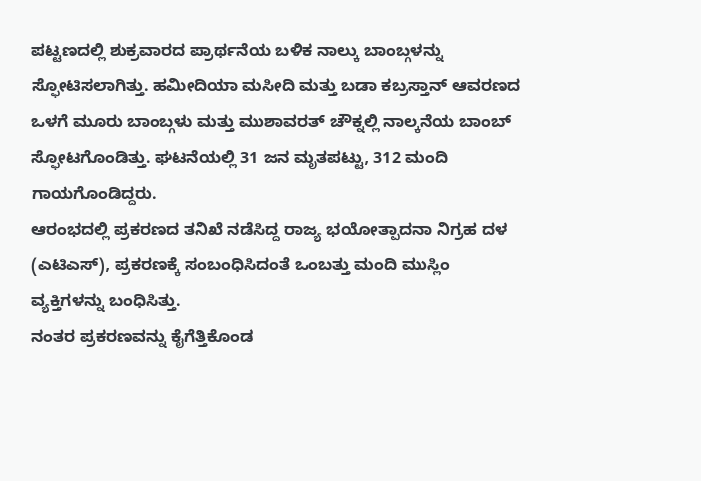ಪಟ್ಟಣದಲ್ಲಿ ಶುಕ್ರವಾರದ ಪ್ರಾರ್ಥನೆಯ ಬಳಿಕ ನಾಲ್ಕು ಬಾಂಬ್ಗಳನ್ನು ಸ್ಫೋಟಿಸಲಾಗಿತ್ತು. ಹಮೀದಿಯಾ ಮಸೀದಿ ಮತ್ತು ಬಡಾ ಕಬ್ರಸ್ತಾನ್ ಆವರಣದ ಒಳಗೆ ಮೂರು ಬಾಂಬ್ಗಳು ಮತ್ತು ಮುಶಾವರತ್ ಚೌಕ್ನಲ್ಲಿ ನಾಲ್ಕನೆಯ ಬಾಂಬ್ ಸ್ಫೋಟಗೊಂಡಿತ್ತು. ಘಟನೆಯಲ್ಲಿ 31 ಜನ ಮೃತಪಟ್ಟು, 312 ಮಂದಿ ಗಾಯಗೊಂಡಿದ್ದರು.
ಆರಂಭದಲ್ಲಿ ಪ್ರಕರಣದ ತನಿಖೆ ನಡೆಸಿದ್ದ ರಾಜ್ಯ ಭಯೋತ್ಪಾದನಾ ನಿಗ್ರಹ ದಳ (ಎಟಿಎಸ್), ಪ್ರಕರಣಕ್ಕೆ ಸಂಬಂಧಿಸಿದಂತೆ ಒಂಬತ್ತು ಮಂದಿ ಮುಸ್ಲಿಂ ವ್ಯಕ್ತಿಗಳನ್ನು ಬಂಧಿಸಿತ್ತು.
ನಂತರ ಪ್ರಕರಣವನ್ನು ಕೈಗೆತ್ತಿಕೊಂಡ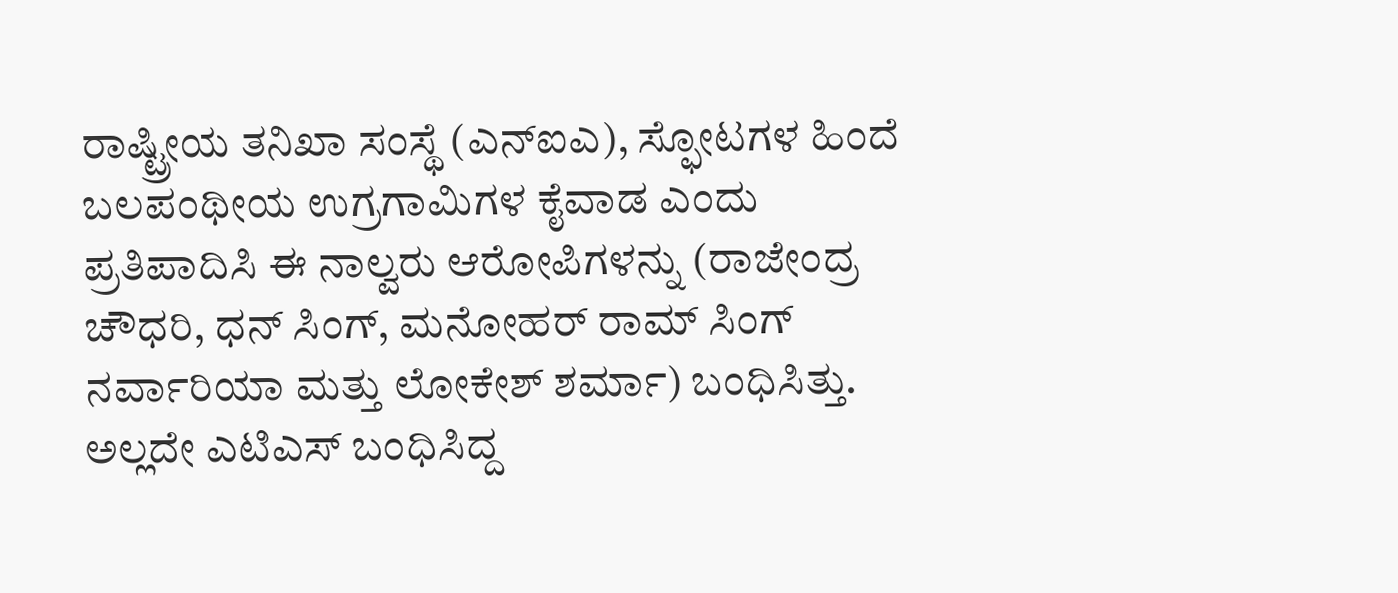ರಾಷ್ಟ್ರೀಯ ತನಿಖಾ ಸಂಸ್ಥೆ (ಎನ್ಐಎ), ಸ್ಫೋಟಗಳ ಹಿಂದೆ ಬಲಪಂಥೀಯ ಉಗ್ರಗಾಮಿಗಳ ಕೈವಾಡ ಎಂದು ಪ್ರತಿಪಾದಿಸಿ ಈ ನಾಲ್ವರು ಆರೋಪಿಗಳನ್ನು (ರಾಜೇಂದ್ರ ಚೌಧರಿ, ಧನ್ ಸಿಂಗ್, ಮನೋಹರ್ ರಾಮ್ ಸಿಂಗ್ ನರ್ವಾರಿಯಾ ಮತ್ತು ಲೋಕೇಶ್ ಶರ್ಮಾ) ಬಂಧಿಸಿತ್ತು.
ಅಲ್ಲದೇ ಎಟಿಎಸ್ ಬಂಧಿಸಿದ್ದ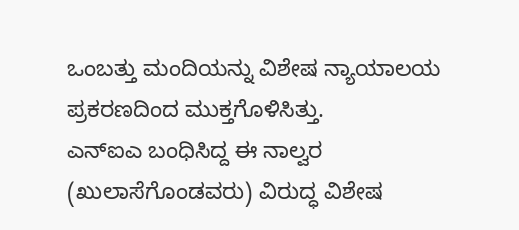ಒಂಬತ್ತು ಮಂದಿಯನ್ನು ವಿಶೇಷ ನ್ಯಾಯಾಲಯ ಪ್ರಕರಣದಿಂದ ಮುಕ್ತಗೊಳಿಸಿತ್ತು.
ಎನ್ಐಎ ಬಂಧಿಸಿದ್ದ ಈ ನಾಲ್ವರ (ಖುಲಾಸೆಗೊಂಡವರು) ವಿರುದ್ಧ ವಿಶೇಷ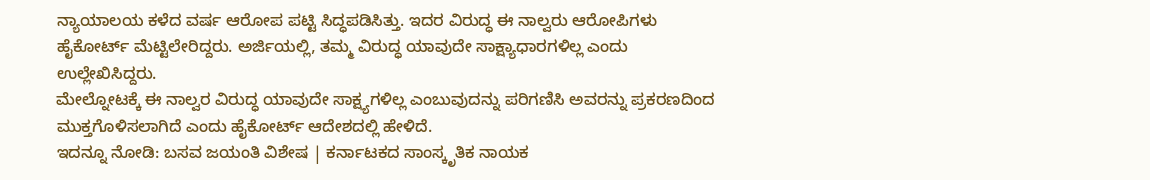ನ್ಯಾಯಾಲಯ ಕಳೆದ ವರ್ಷ ಆರೋಪ ಪಟ್ಟಿ ಸಿದ್ಧಪಡಿಸಿತ್ತು. ಇದರ ವಿರುದ್ಧ ಈ ನಾಲ್ವರು ಆರೋಪಿಗಳು ಹೈಕೋರ್ಟ್ ಮೆಟ್ಟಿಲೇರಿದ್ದರು. ಅರ್ಜಿಯಲ್ಲಿ, ತಮ್ಮ ವಿರುದ್ಧ ಯಾವುದೇ ಸಾಕ್ಷ್ಯಾಧಾರಗಳಿಲ್ಲ ಎಂದು ಉಲ್ಲೇಖಿಸಿದ್ದರು.
ಮೇಲ್ನೋಟಕ್ಕೆ ಈ ನಾಲ್ವರ ವಿರುದ್ಧ ಯಾವುದೇ ಸಾಕ್ಷ್ಯಗಳಿಲ್ಲ ಎಂಬುವುದನ್ನು ಪರಿಗಣಿಸಿ ಅವರನ್ನು ಪ್ರಕರಣದಿಂದ ಮುಕ್ತಗೊಳಿಸಲಾಗಿದೆ ಎಂದು ಹೈಕೋರ್ಟ್ ಆದೇಶದಲ್ಲಿ ಹೇಳಿದೆ.
ಇದನ್ನೂ ನೋಡಿ: ಬಸವ ಜಯಂತಿ ವಿಶೇಷ | ಕರ್ನಾಟಕದ ಸಾಂಸ್ಕೃತಿಕ ನಾಯಕ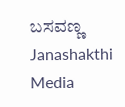ಬಸವಣ್ಣ Janashakthi Media